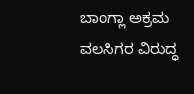ಬಾಂಗ್ಲಾ ಅಕ್ರಮ ವಲಸಿಗರ ವಿರುದ್ಧ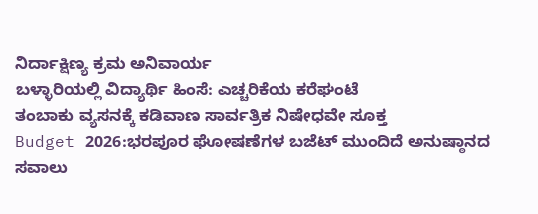ನಿರ್ದಾಕ್ಷಿಣ್ಯ ಕ್ರಮ ಅನಿವಾರ್ಯ
ಬಳ್ಳಾರಿಯಲ್ಲಿ ವಿದ್ಯಾರ್ಥಿ ಹಿಂಸೆ: ಎಚ್ಚರಿಕೆಯ ಕರೆಘಂಟೆ
ತಂಬಾಕು ವ್ಯಸನಕ್ಕೆ ಕಡಿವಾಣ ಸಾರ್ವತ್ರಿಕ ನಿಷೇಧವೇ ಸೂಕ್ತ
Budget 2026:ಭರಪೂರ ಘೋಷಣೆಗಳ ಬಜೆಟ್ ಮುಂದಿದೆ ಅನುಷ್ಠಾನದ ಸವಾಲು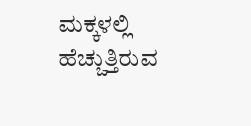ಮಕ್ಕಳಲ್ಲಿ ಹೆಚ್ಚುತ್ತಿರುವ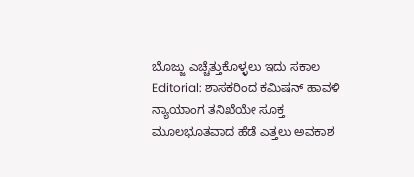ಬೊಜ್ಜು ಎಚ್ಚೆತ್ತುಕೊಳ್ಳಲು ಇದು ಸಕಾಲ
Editorial: ಶಾಸಕರಿಂದ ಕಮಿಷನ್ ಹಾವಳಿ ನ್ಯಾಯಾಂಗ ತನಿಖೆಯೇ ಸೂಕ್ತ
ಮೂಲಭೂತವಾದ ಹೆಡೆ ಎತ್ತಲು ಅವಕಾಶ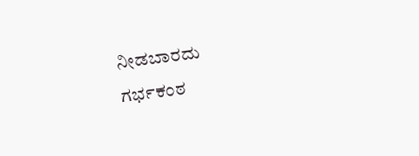ನೀಡಬಾರದು
ಗರ್ಭಕಂಠ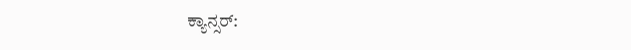ಕ್ಯಾನ್ಸರ್: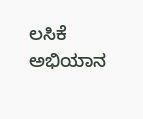ಲಸಿಕೆ ಅಭಿಯಾನ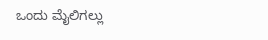ಒಂದು ಮೈಲಿಗಲ್ಲು